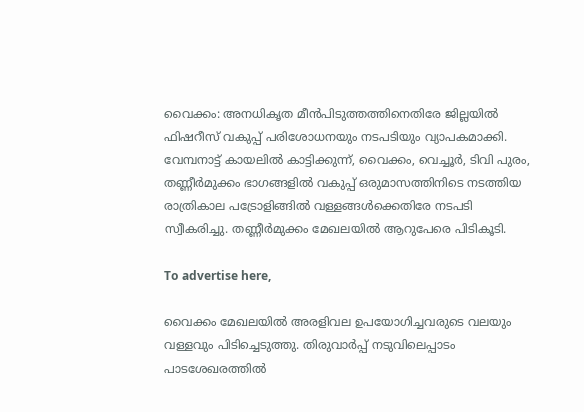വൈക്കം: അനധികൃത മീൻപിടുത്തത്തിനെതിരേ ജില്ലയിൽ ഫിഷറീസ് വകുപ്പ് പരിശോധനയും നടപടിയും വ്യാപകമാക്കി. വേമ്പനാട്ട് കായലിൽ കാട്ടിക്കുന്ന്, വൈക്കം, വെച്ചൂർ, ടിവി പുരം, തണ്ണീർമുക്കം ഭാഗങ്ങളിൽ വകുപ്പ് ഒരുമാസത്തിനിടെ നടത്തിയ രാത്രികാല പട്രോളിങ്ങിൽ വള്ളങ്ങൾക്കെതിരേ നടപടി സ്വീകരിച്ചു. തണ്ണീർമുക്കം മേഖലയിൽ ആറുപേരെ പിടികൂടി.

To advertise here,

വൈക്കം മേഖലയിൽ അരളിവല ഉപയോഗിച്ചവരുടെ വലയും വള്ളവും പിടിച്ചെടുത്തു. തിരുവാർപ്പ് നടുവിലെപ്പാടം പാടശേഖരത്തിൽ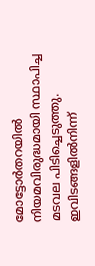മോട്ടോർതറയിൽ നിയമവിരുദ്ധമായി സ്ഥാപിച്ച മടവല പിടിച്ചെടുത്തു. ഇവിടങ്ങളിൽനിന്ന്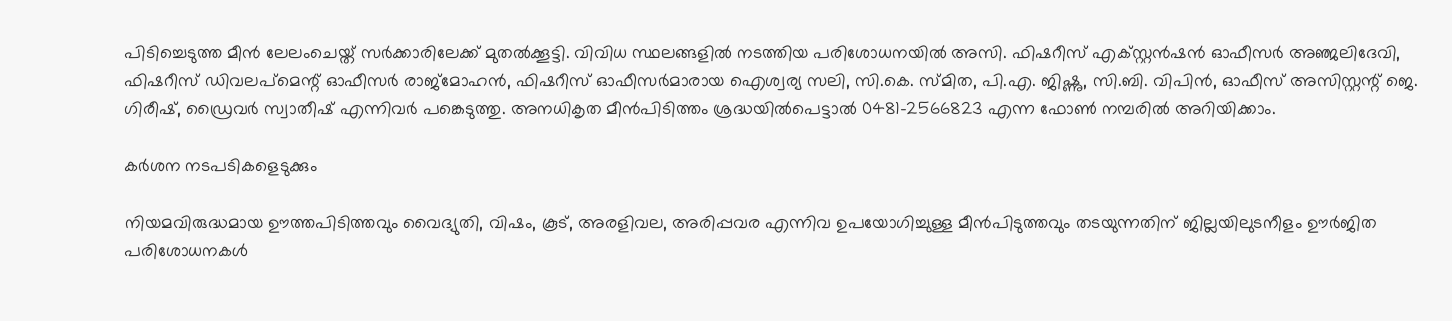പിടിച്ചെടുത്ത മീൻ ലേലംചെയ്ത് സർക്കാരിലേക്ക് മുതൽക്കൂട്ടി. വിവിധ സ്ഥലങ്ങളിൽ നടത്തിയ പരിശോധനയിൽ അസി. ഫിഷറീസ് എക്സ്റ്റൻഷൻ ഓഫീസർ അഞ്ജലിദേവി, ഫിഷറീസ് ഡിവലപ്മെന്റ്‌ ഓഫീസർ രാജ്മോഹൻ, ഫിഷറീസ് ഓഫീസർമാരായ ഐശ്വര്യ സലി, സി.കെ. സ്മിത, പി.എ. ജിഷ്ണു, സി.ബി. വിപിൻ, ഓഫീസ് അസിസ്റ്റന്റ്‌ ജെ. ഗിരീഷ്, ഡ്രൈവർ സ്വാതീഷ് എന്നിവർ പങ്കെടുത്തു. അനധികൃത മീൻപിടിത്തം ശ്രദ്ധയിൽപെട്ടാൽ 0481-2566823 എന്ന ഫോൺ നമ്പരിൽ അറിയിക്കാം.

കർശന നടപടികളെടുക്കും

നിയമവിരുദ്ധമായ ഊത്തപിടിത്തവും വൈദ്യുതി, വിഷം, കൂട്, അരളിവല, അരിപ്പവര എന്നിവ ഉപയോഗിച്ചുള്ള മീൻപിടുത്തവും തടയുന്നതിന് ജില്ലയിലുടനീളം ഊർജിത പരിശോധനകൾ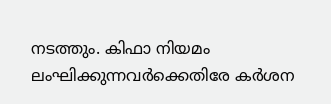നടത്തും. കിഫാ നിയമം ലംഘിക്കുന്നവർക്കെതിരേ കർശന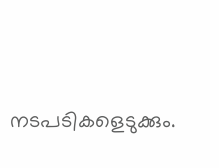നടപടികളെടുക്കും.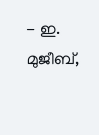- ഇ. മുജീബ്,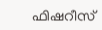ഫിഷറീസ്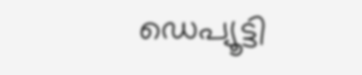ഡെപ്യൂട്ടി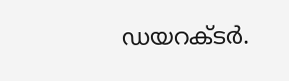ഡയറക്ടർ.